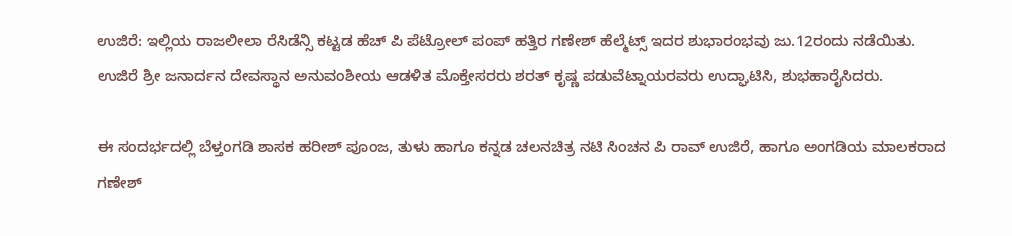ಉಜಿರೆ: ಇಲ್ಲಿಯ ರಾಜಲೀಲಾ ರೆಸಿಡೆನ್ಸಿ ಕಟ್ಟಡ ಹೆಚ್ ಪಿ ಪೆಟ್ರೋಲ್ ಪಂಪ್ ಹತ್ತಿರ ಗಣೇಶ್ ಹೆಲ್ಮೆಟ್ಸ್ ಇದರ ಶುಭಾರಂಭವು ಜು.12ರಂದು ನಡೆಯಿತು.
ಉಜಿರೆ ಶ್ರೀ ಜನಾರ್ದನ ದೇವಸ್ಥಾನ ಅನುವಂಶೀಯ ಆಡಳಿತ ಮೊಕ್ತೇಸರರು ಶರತ್ ಕೃಷ್ಣ ಪಡುವೆಟ್ನಾಯರವರು ಉದ್ಘಾಟಿಸಿ, ಶುಭಹಾರೈಸಿದರು.

ಈ ಸಂದರ್ಭದಲ್ಲಿ ಬೆಳ್ತಂಗಡಿ ಶಾಸಕ ಹರೀಶ್ ಪೂಂಜ, ತುಳು ಹಾಗೂ ಕನ್ನಡ ಚಲನಚಿತ್ರ ನಟಿ ಸಿಂಚನ ಪಿ ರಾವ್ ಉಜಿರೆ, ಹಾಗೂ ಅಂಗಡಿಯ ಮಾಲಕರಾದ ಗಣೇಶ್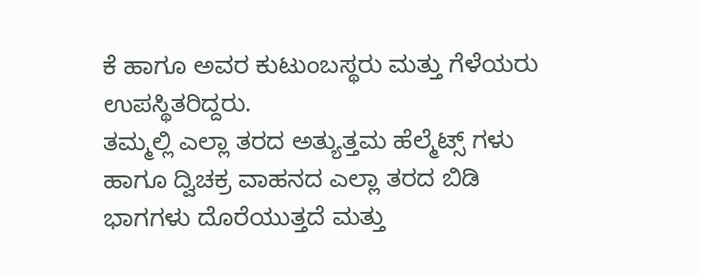ಕೆ ಹಾಗೂ ಅವರ ಕುಟುಂಬಸ್ಥರು ಮತ್ತು ಗೆಳೆಯರು ಉಪಸ್ಥಿತರಿದ್ದರು.
ತಮ್ಮಲ್ಲಿ ಎಲ್ಲಾ ತರದ ಅತ್ಯುತ್ತಮ ಹೆಲ್ಮೆಟ್ಸ್ ಗಳು ಹಾಗೂ ದ್ವಿಚಕ್ರ ವಾಹನದ ಎಲ್ಲಾ ತರದ ಬಿಡಿ ಭಾಗಗಳು ದೊರೆಯುತ್ತದೆ ಮತ್ತು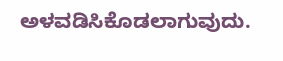ಅಳವಡಿಸಿಕೊಡಲಾಗುವುದು.